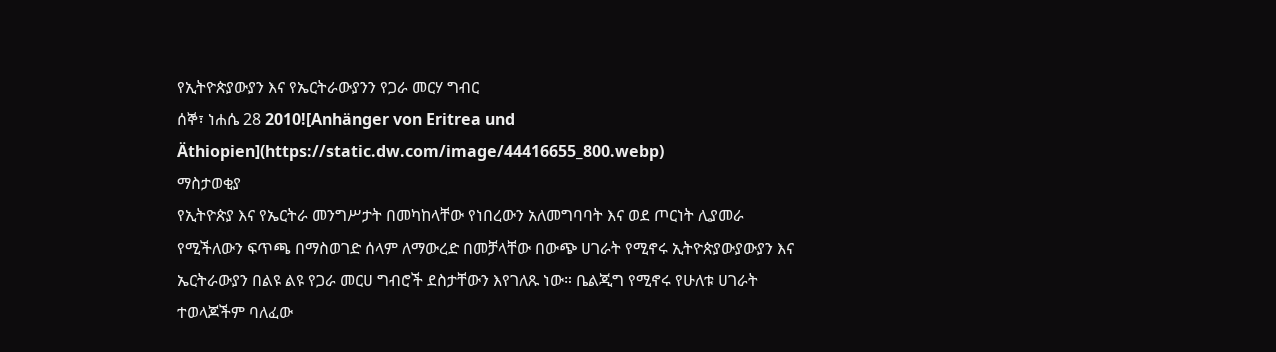የኢትዮጵያውያን እና የኤርትራውያንን የጋራ መርሃ ግብር
ሰኞ፣ ነሐሴ 28 2010![Anhänger von Eritrea und Äthiopien](https://static.dw.com/image/44416655_800.webp)
ማስታወቂያ
የኢትዮጵያ እና የኤርትራ መንግሥታት በመካከላቸው የነበረውን አለመግባባት እና ወደ ጦርነት ሊያመራ የሚችለውን ፍጥጫ በማስወገድ ሰላም ለማውረድ በመቻላቸው በውጭ ሀገራት የሚኖሩ ኢትዮጵያውያውያን እና ኤርትራውያን በልዩ ልዩ የጋራ መርሀ ግብሮች ደስታቸውን እየገለጹ ነው። ቤልጂግ የሚኖሩ የሁለቱ ሀገራት ተወላጆችም ባለፈው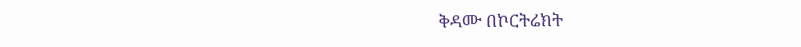ቅዳሙ በኮርትሬክት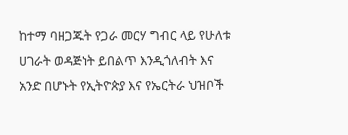ከተማ ባዘጋጁት የጋራ መርሃ ግብር ላይ የሁለቱ ሀገራት ወዳጅነት ይበልጥ እንዲጎለብት እና አንድ በሆኑት የኢትዮጵያ እና የኤርትራ ህዝቦች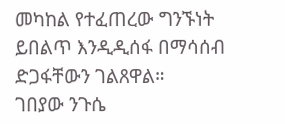መካከል የተፈጠረው ግንኙነት ይበልጥ እንዲዲሰፋ በማሳሰብ ድጋፋቸውን ገልጸዋል።
ገበያው ንጉሴ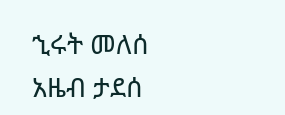ኂሩት መለሰ
አዜብ ታደሰ